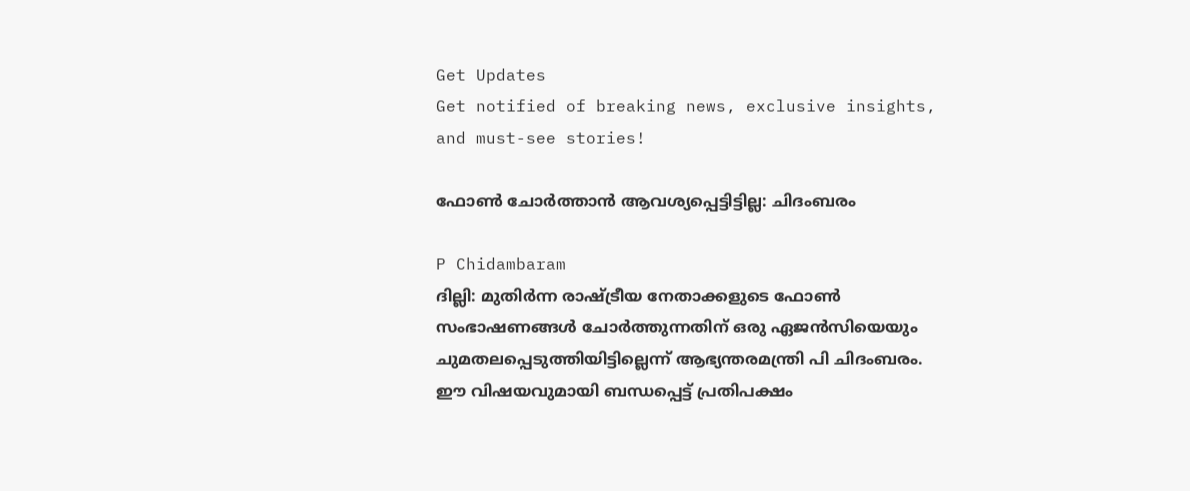Get Updates
Get notified of breaking news, exclusive insights, and must-see stories!

ഫോണ്‍ ചോര്‍ത്താന്‍ ആവശ്യപ്പെട്ടിട്ടില്ല: ചിദംബരം

P Chidambaram
ദില്ലി: മുതിര്‍ന്ന രാഷ്ട്രീയ നേതാക്കളുടെ ഫോണ്‍ സംഭാഷണങ്ങള്‍ ചോര്‍ത്തുന്നതിന് ഒരു ഏജന്‍സിയെയും ചുമതലപ്പെടുത്തിയിട്ടില്ലെന്ന് ആഭ്യന്തരമന്ത്രി പി ചിദംബരം. ഈ വിഷയവുമായി ബന്ധപ്പെട്ട് പ്രതിപക്ഷം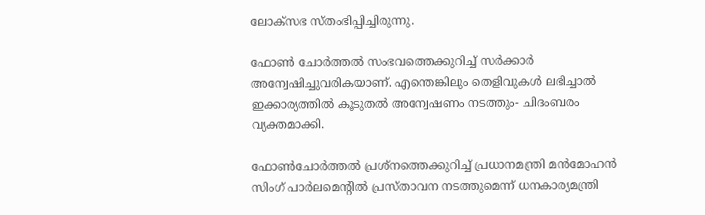ലോക്‌സഭ സ്തംഭിപ്പിച്ചിരുന്നു.

ഫോണ്‍ ചോര്‍ത്തല്‍ സംഭവത്തെക്കുറിച്ച് സര്‍ക്കാര്‍ അന്വേഷിച്ചുവരികയാണ്. എന്തെങ്കിലും തെളിവുകള്‍ ലഭിച്ചാല്‍ ഇക്കാര്യത്തില്‍ കൂടുതല്‍ അന്വേഷണം നടത്തും- ചിദംബരം വ്യക്തമാക്കി.

ഫോണ്‍ചോര്‍ത്തല്‍ പ്രശ്‌നത്തെക്കുറിച്ച് പ്രധാനമന്ത്രി മന്‍മോഹന്‍ സിംഗ് പാര്‍ലമെന്റില്‍ പ്രസ്താവന നടത്തുമെന്ന് ധനകാര്യമന്ത്രി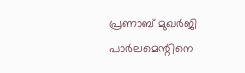പ്രണാബ് മുഖര്‍ജി പാര്‍ലമെന്റിനെ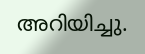അറിയിച്ചു.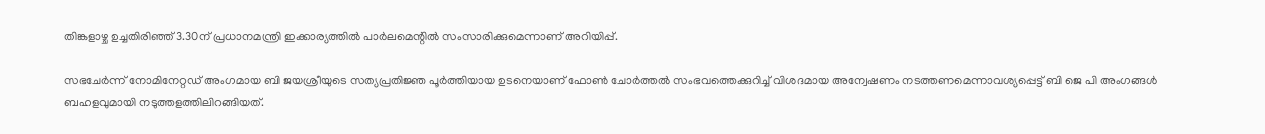തിങ്കളാഴ്ച ഉച്ചതിരിഞ്ഞ് 3.30ന് പ്രധാനമന്ത്രി ഇക്കാര്യത്തില്‍ പാര്‍ലമെന്റില്‍ സംസാരിക്കുമെന്നാണ് അറിയിപ്പ്.

സഭചേര്‍ന്ന് നോമിനേറ്റഡ് അംഗമായ ബി ജയശ്രീയുടെ സത്യപ്രതിജ്ഞ പൂര്‍ത്തിയായ ഉടനെയാണ് ഫോണ്‍ ചോര്‍ത്തല്‍ സംഭവത്തെക്കുറിച്ച് വിശദമായ അന്വേഷണം നടത്തണമെന്നാവശ്യപ്പെട്ട് ബി ജെ പി അംഗങ്ങള്‍ ബഹളവുമായി നടുത്തളത്തിലിറങ്ങിയത്.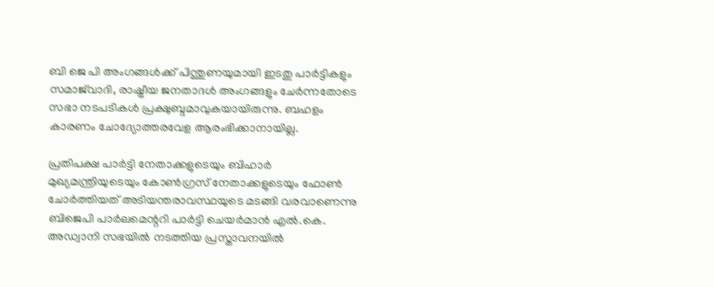ബി ജെ പി അംഗങ്ങള്‍ക്ക് പിന്തുണയുമായി ഇടതു പാര്‍ട്ടികളും സമാജ്‌വാദി, രാഷ്ട്രീയ ജനതാദള്‍ അംഗങ്ങളും ചേര്‍ന്നതോടെ സഭാ നടപടികള്‍ പ്രക്ഷുബ്ദമാവുകയായിരുന്നു. ബഹളം കാരണം ചോദ്യോത്തരവേള ആരംഭിക്കാനായില്ല.

പ്രതിപക്ഷ പാര്‍ട്ടി നേതാക്കളുടെയും ബിഹാര്‍ മുഖ്യമന്ത്രിയുടെയും കോണ്‍ഗ്രസ് നേതാക്കളുടെയും ഫോണ്‍ ചോര്‍ത്തിയത് അടിയന്തരാവസ്ഥയുടെ മടങ്ങി വരവാണെന്നു ബിജെപി പാര്‍ലമെന്ററി പാര്‍ട്ടി ചെയര്‍മാന്‍ എല്‍.കെ. അഡ്വാനി സഭയില്‍ നടത്തിയ പ്രസ്താവനയില്‍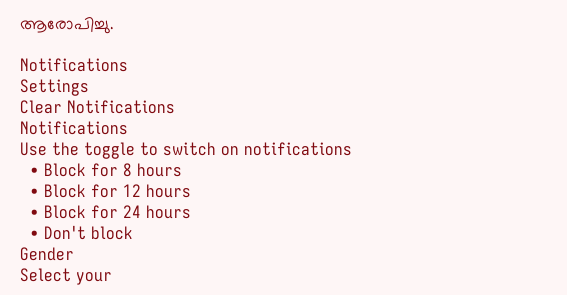ആരോപിച്ചു.

Notifications
Settings
Clear Notifications
Notifications
Use the toggle to switch on notifications
  • Block for 8 hours
  • Block for 12 hours
  • Block for 24 hours
  • Don't block
Gender
Select your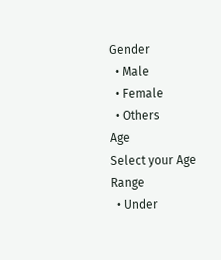Gender
  • Male
  • Female
  • Others
Age
Select your Age Range
  • Under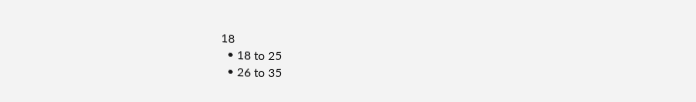18
  • 18 to 25
  • 26 to 35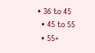• 36 to 45
  • 45 to 55
  • 55+